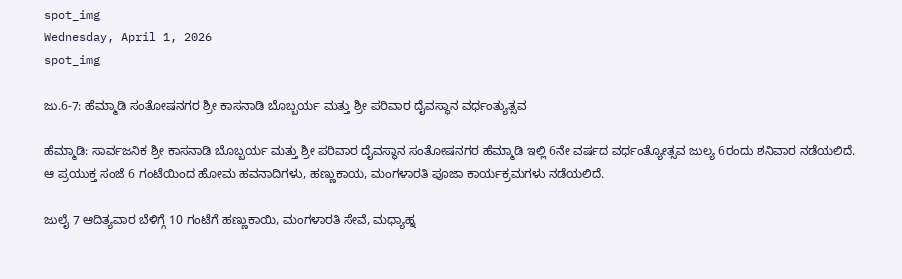spot_img
Wednesday, April 1, 2026
spot_img

ಜು.6-7: ಹೆಮ್ಮಾಡಿ ಸಂತೋಷನಗರ ಶ್ರೀ ಕಾಸನಾಡಿ ಬೊಬ್ಬರ್ಯ ಮತ್ತು ಶ್ರೀ ಪರಿವಾರ ದೈವಸ್ಥಾನ ವರ್ಧಂತ್ಯುತ್ಸವ

ಹೆಮ್ಮಾಡಿ: ಸಾರ್ವಜನಿಕ ಶ್ರೀ ಕಾಸನಾಡಿ ಬೊಬ್ಬರ್ಯ ಮತ್ತು ಶ್ರೀ ಪರಿವಾರ ದೈವಸ್ಥಾನ ಸಂತೋಷನಗರ ಹೆಮ್ಮಾಡಿ ಇಲ್ಲಿ 6ನೇ ವರ್ಷದ ವರ್ಧಂತ್ಯೋತ್ಸವ ಜುಲ್ಯ 6ರಂದು ಶನಿವಾರ ನಡೆಯಲಿದೆ. ಆ ಪ್ರಯುಕ್ತ ಸಂಜೆ 6 ಗಂಟೆಯಿಂದ ಹೋಮ ಹವನಾದಿಗಳು, ಹಣ್ಣುಕಾಯ, ಮಂಗಳಾರತಿ ಪೂಜಾ ಕಾರ್ಯಕ್ರಮಗಳು ನಡೆಯಲಿದೆ.

ಜುಲೈ 7 ಆದಿತ್ಯವಾರ ಬೆಳಿಗ್ಗೆ 10 ಗಂಟೆಗೆ ಹಣ್ಣುಕಾಯಿ, ಮಂಗಳಾರತಿ ಸೇವೆ, ಮಧ್ಯಾಹ್ನ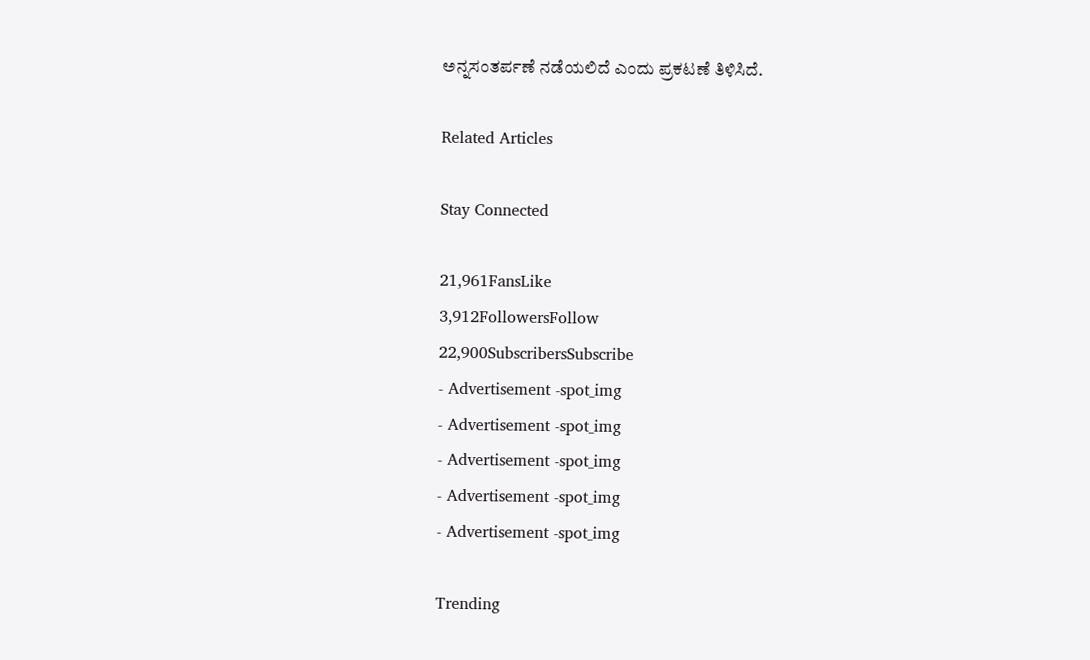ಅನ್ನಸಂತರ್ಪಣೆ ನಡೆಯಲಿದೆ ಎಂದು ಪ್ರಕಟಣೆ ತಿಳಿಸಿದೆ.

Related Articles

Stay Connected

21,961FansLike
3,912FollowersFollow
22,900SubscribersSubscribe
- Advertisement -spot_img
- Advertisement -spot_img
- Advertisement -spot_img
- Advertisement -spot_img
- Advertisement -spot_img

Trending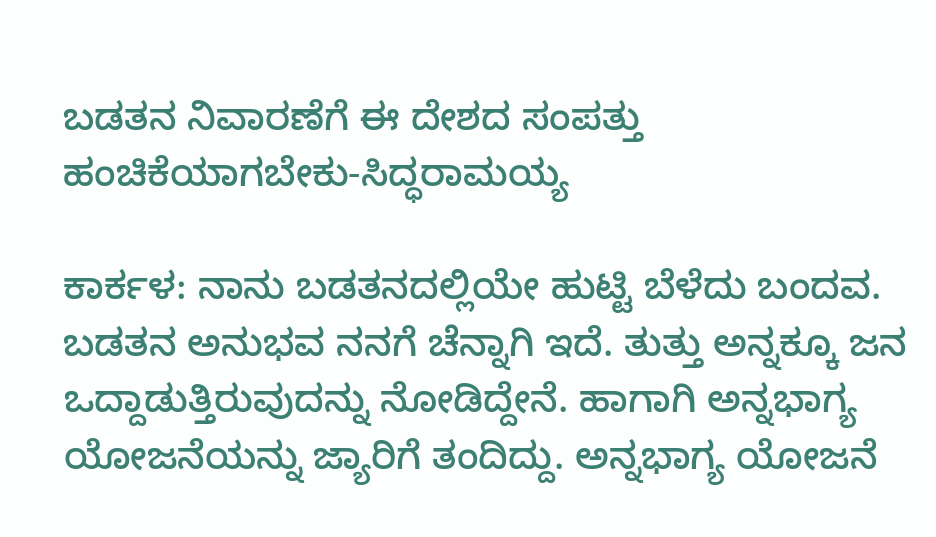ಬಡತನ ನಿವಾರಣೆಗೆ ಈ ದೇಶದ ಸಂಪತ್ತು ಹಂಚಿಕೆಯಾಗಬೇಕು-ಸಿದ್ಧರಾಮಯ್ಯ

ಕಾರ್ಕಳ: ನಾನು ಬಡತನದಲ್ಲಿಯೇ ಹುಟ್ಟಿ ಬೆಳೆದು ಬಂದವ. ಬಡತನ ಅನುಭವ ನನಗೆ ಚೆನ್ನಾಗಿ ಇದೆ. ತುತ್ತು ಅನ್ನಕ್ಕೂ ಜನ ಒದ್ದಾಡುತ್ತಿರುವುದನ್ನು ನೋಡಿದ್ದೇನೆ. ಹಾಗಾಗಿ ಅನ್ನಭಾಗ್ಯ ಯೋಜನೆಯನ್ನು ಜ್ಯಾರಿಗೆ ತಂದಿದ್ದು. ಅನ್ನಭಾಗ್ಯ ಯೋಜನೆ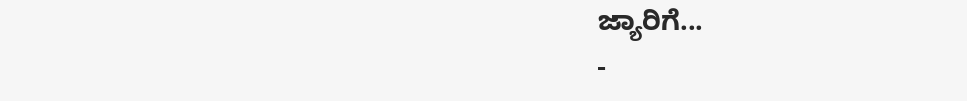ಜ್ಯಾರಿಗೆ...
-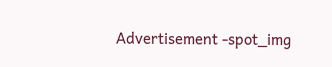Advertisement -spot_img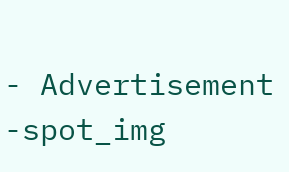- Advertisement -spot_img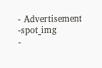- Advertisement -spot_img
-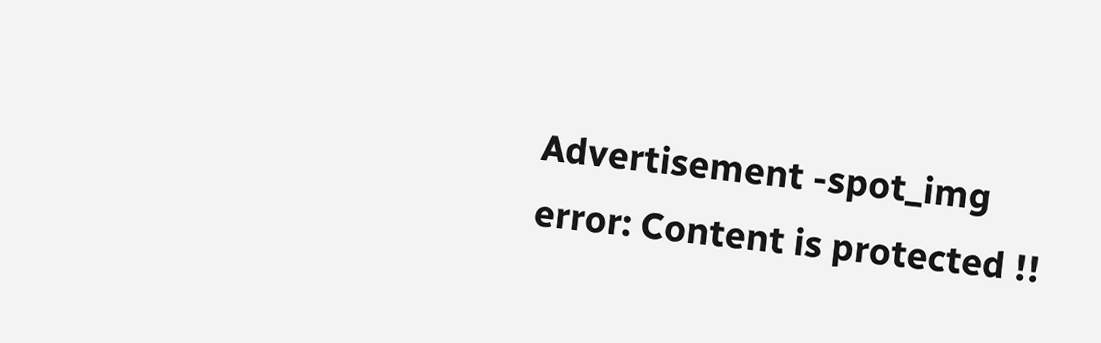Advertisement -spot_img
error: Content is protected !!